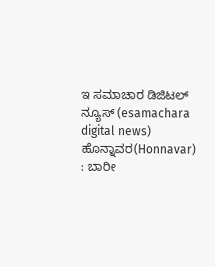ಇ ಸಮಾಚಾರ ಡಿಜಿಟಲ್  ನ್ಯೂಸ್ (esamachara  digital news) ಹೊನ್ನಾವರ(Honnavar) : ಬಾರೀ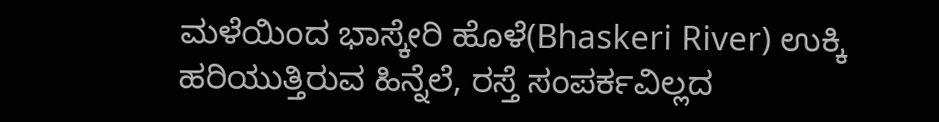ಮಳೆಯಿಂದ ಭಾಸ್ಕೇರಿ ಹೊಳೆ(Bhaskeri River) ಉಕ್ಕಿ ಹರಿಯುತ್ತಿರುವ ಹಿನ್ನೆಲೆ, ರಸ್ತೆ ಸಂಪರ್ಕವಿಲ್ಲದ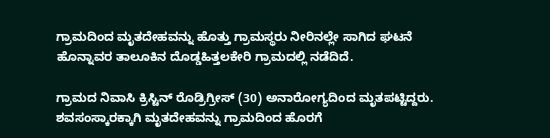ಗ್ರಾಮದಿಂದ ಮೃತದೇಹವನ್ನು ಹೊತ್ತು ಗ್ರಾಮಸ್ಥರು ನೀರಿನಲ್ಲೇ ಸಾಗಿದ ಘಟನೆ ಹೊನ್ನಾವರ ತಾಲೂಕಿನ ದೊಡ್ಡಹಿತ್ತಲಕೇರಿ ಗ್ರಾಮದಲ್ಲಿ ನಡೆದಿದೆ.

ಗ್ರಾಮದ ನಿವಾಸಿ ಕ್ರಿಸ್ಟಿನ್ ರೊಡ್ರಿಗ್ರೀಸ್ (30) ಅನಾರೋಗ್ಯದಿಂದ ಮೃತಪಟ್ಟಿದ್ದರು. ಶವಸಂಸ್ಕಾರಕ್ಕಾಗಿ ಮೃತದೇಹವನ್ನು ಗ್ರಾಮದಿಂದ ಹೊರಗೆ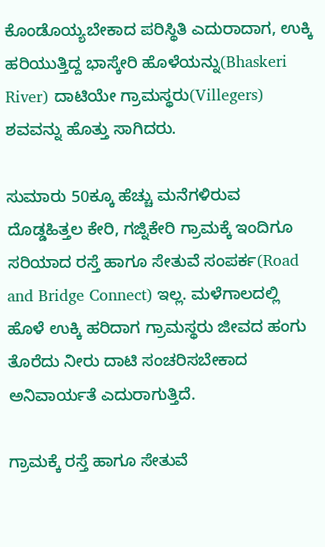ಕೊಂಡೊಯ್ಯಬೇಕಾದ ಪರಿಸ್ಥಿತಿ ಎದುರಾದಾಗ, ಉಕ್ಕಿ ಹರಿಯುತ್ತಿದ್ದ ಭಾಸ್ಕೇರಿ ಹೊಳೆಯನ್ನು(Bhaskeri River) ದಾಟಿಯೇ ಗ್ರಾಮಸ್ಥರು(Villegers) ಶವವನ್ನು ಹೊತ್ತು ಸಾಗಿದರು.

ಸುಮಾರು 50ಕ್ಕೂ ಹೆಚ್ಚು ಮನೆಗಳಿರುವ ದೊಡ್ಡಹಿತ್ತಲ ಕೇರಿ, ಗಜ್ನಿಕೇರಿ ಗ್ರಾಮಕ್ಕೆ ಇಂದಿಗೂ ಸರಿಯಾದ ರಸ್ತೆ ಹಾಗೂ ಸೇತುವೆ ಸಂಪರ್ಕ(Road and Bridge Connect) ಇಲ್ಲ. ಮಳೆಗಾಲದಲ್ಲಿ ಹೊಳೆ ಉಕ್ಕಿ ಹರಿದಾಗ ಗ್ರಾಮಸ್ಥರು ಜೀವದ ಹಂಗು ತೊರೆದು ನೀರು ದಾಟಿ ಸಂಚರಿಸಬೇಕಾದ ಅನಿವಾರ್ಯತೆ ಎದುರಾಗುತ್ತಿದೆ.

ಗ್ರಾಮಕ್ಕೆ ರಸ್ತೆ ಹಾಗೂ ಸೇತುವೆ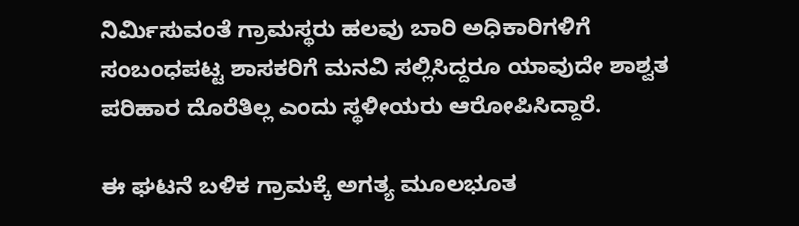ನಿರ್ಮಿಸುವಂತೆ ಗ್ರಾಮಸ್ಥರು ಹಲವು ಬಾರಿ ಅಧಿಕಾರಿಗಳಿಗೆ ಸಂಬಂಧಪಟ್ಟ ಶಾಸಕರಿಗೆ ಮನವಿ ಸಲ್ಲಿಸಿದ್ದರೂ ಯಾವುದೇ ಶಾಶ್ವತ ಪರಿಹಾರ ದೊರೆತಿಲ್ಲ ಎಂದು ಸ್ಥಳೀಯರು ಆರೋಪಿಸಿದ್ದಾರೆ.

ಈ ಘಟನೆ ಬಳಿಕ ಗ್ರಾಮಕ್ಕೆ ಅಗತ್ಯ ಮೂಲಭೂತ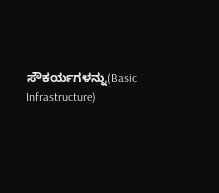ಸೌಕರ್ಯಗಳನ್ನು(Basic Infrastructure)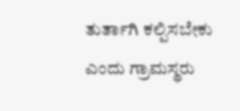ತುರ್ತಾಗಿ ಕಲ್ಪಿಸಬೇಕು ಎಂದು ಗ್ರಾಮಸ್ಥರು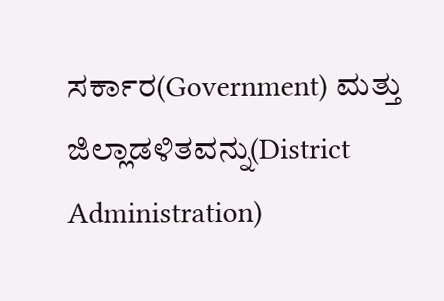ಸರ್ಕಾರ(Government) ಮತ್ತು ಜಿಲ್ಲಾಡಳಿತವನ್ನು(District Administration)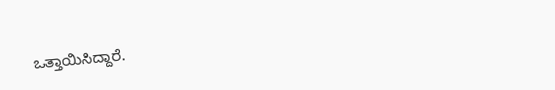ಒತ್ತಾಯಿಸಿದ್ದಾರೆ.